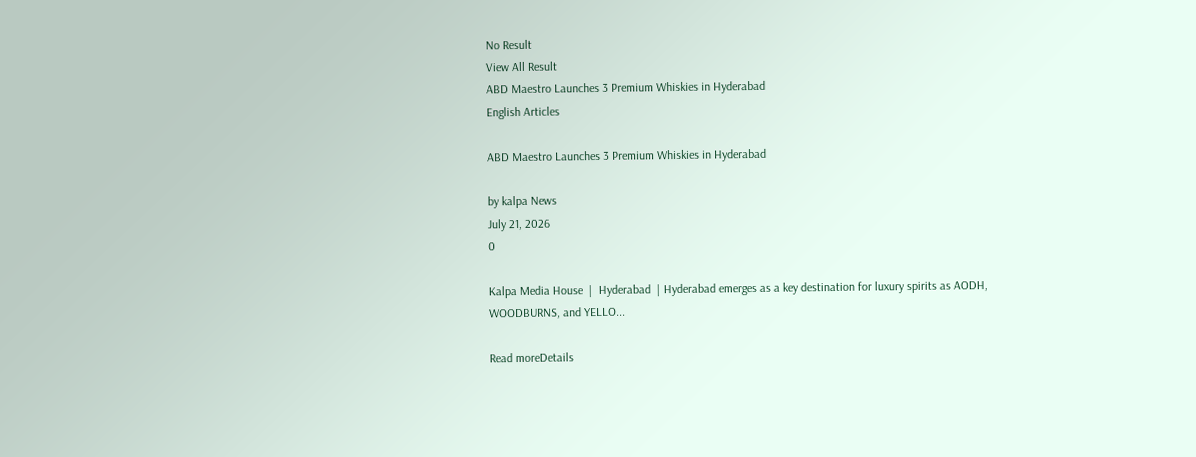No Result
View All Result
ABD Maestro Launches 3 Premium Whiskies in Hyderabad
English Articles

ABD Maestro Launches 3 Premium Whiskies in Hyderabad

by kalpa News
July 21, 2026
0

Kalpa Media House  |  Hyderabad  | Hyderabad emerges as a key destination for luxury spirits as AODH, WOODBURNS, and YELLO...

Read moreDetails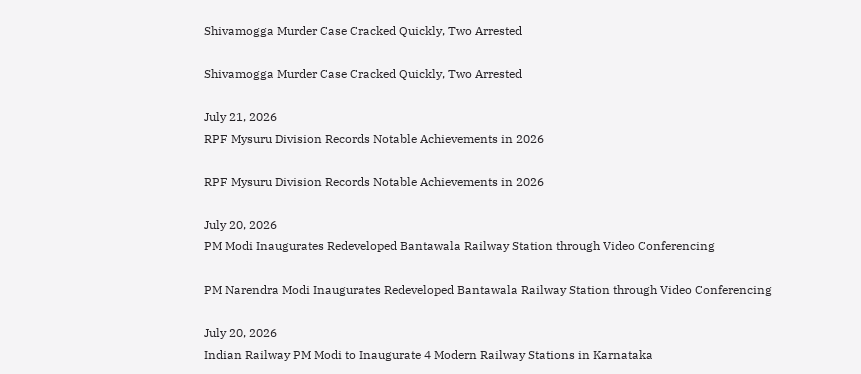Shivamogga Murder Case Cracked Quickly, Two Arrested

Shivamogga Murder Case Cracked Quickly, Two Arrested

July 21, 2026
RPF Mysuru Division Records Notable Achievements in 2026

RPF Mysuru Division Records Notable Achievements in 2026

July 20, 2026
PM Modi Inaugurates Redeveloped Bantawala Railway Station through Video Conferencing

PM Narendra Modi Inaugurates Redeveloped Bantawala Railway Station through Video Conferencing

July 20, 2026
Indian Railway PM Modi to Inaugurate 4 Modern Railway Stations in Karnataka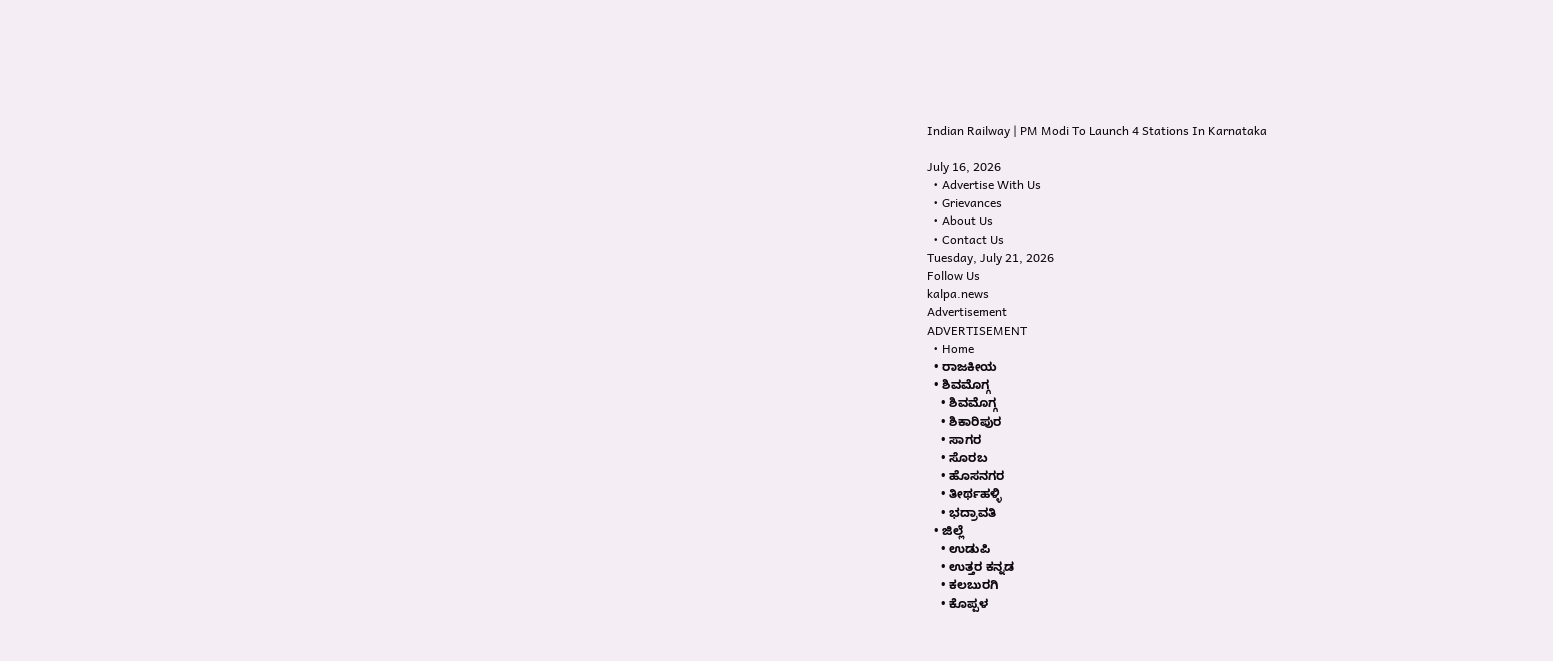Indian Railway | PM Modi To Launch 4 Stations In Karnataka

July 16, 2026
  • Advertise With Us
  • Grievances
  • About Us
  • Contact Us
Tuesday, July 21, 2026
Follow Us
kalpa.news
Advertisement
ADVERTISEMENT
  • Home
  • ರಾಜಕೀಯ
  • ಶಿವಮೊಗ್ಗ
    • ಶಿವಮೊಗ್ಗ
    • ಶಿಕಾರಿಪುರ
    • ಸಾಗರ
    • ಸೊರಬ
    • ಹೊಸನಗರ
    • ತೀರ್ಥಹಳ್ಳಿ
    • ಭದ್ರಾವತಿ
  • ಜಿಲ್ಲೆ
    • ಉಡುಪಿ
    • ಉತ್ತರ ಕನ್ನಡ
    • ಕಲಬುರಗಿ
    • ಕೊಪ್ಪಳ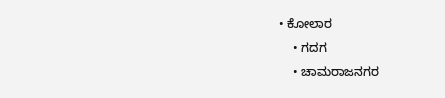• ಕೋಲಾರ
    • ಗದಗ
    • ಚಾಮರಾಜನಗರ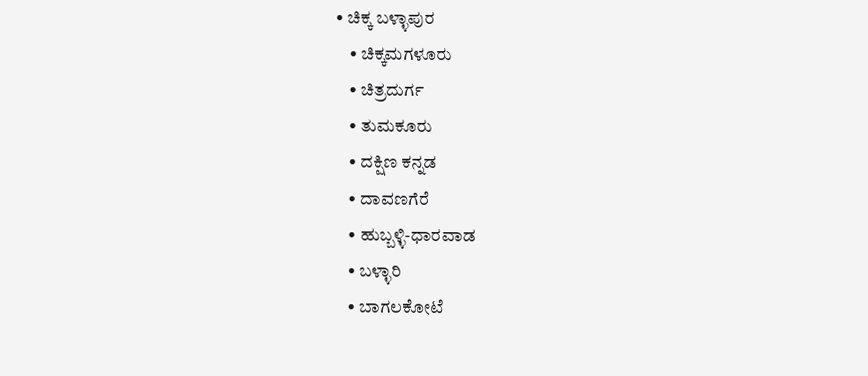• ಚಿಕ್ಕ ಬಳ್ಳಾಪುರ
    • ಚಿಕ್ಕಮಗಳೂರು
    • ಚಿತ್ರದುರ್ಗ
    • ತುಮಕೂರು
    • ದಕ್ಷಿಣ ಕನ್ನಡ
    • ದಾವಣಗೆರೆ
    • ಹುಬ್ಬಳ್ಳಿ-ಧಾರವಾಡ
    • ಬಳ್ಳಾರಿ
    • ಬಾಗಲಕೋಟೆ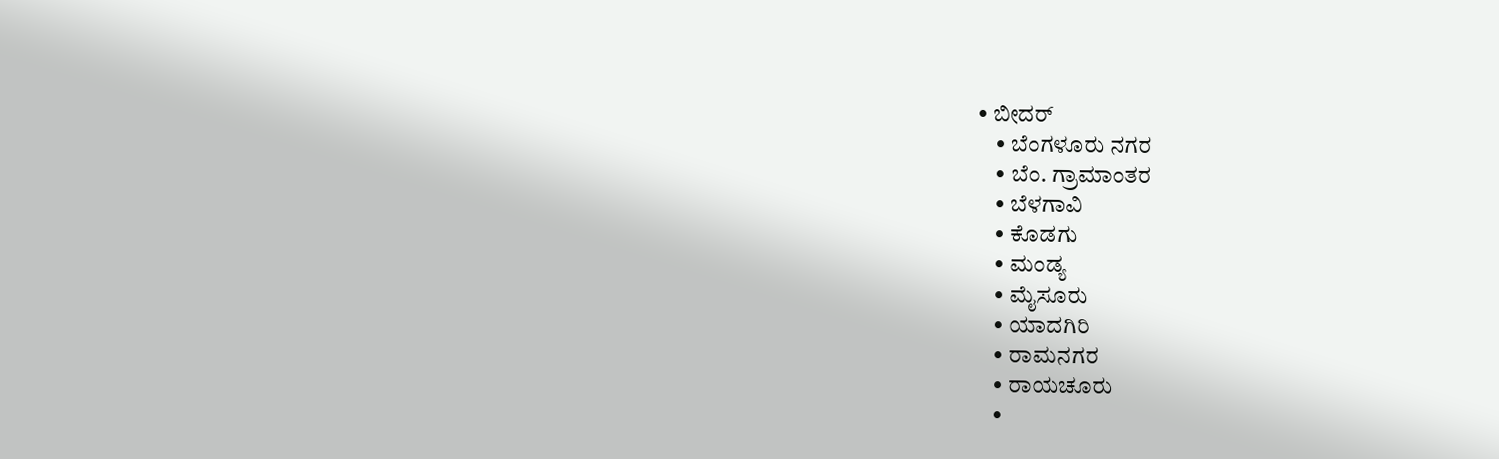• ಬೀದರ್
    • ಬೆಂಗಳೂರು ನಗರ
    • ಬೆಂ. ಗ್ರಾಮಾಂತರ
    • ಬೆಳಗಾವಿ
    • ಕೊಡಗು
    • ಮಂಡ್ಯ
    • ಮೈಸೂರು
    • ಯಾದಗಿರಿ
    • ರಾಮನಗರ
    • ರಾಯಚೂರು
    •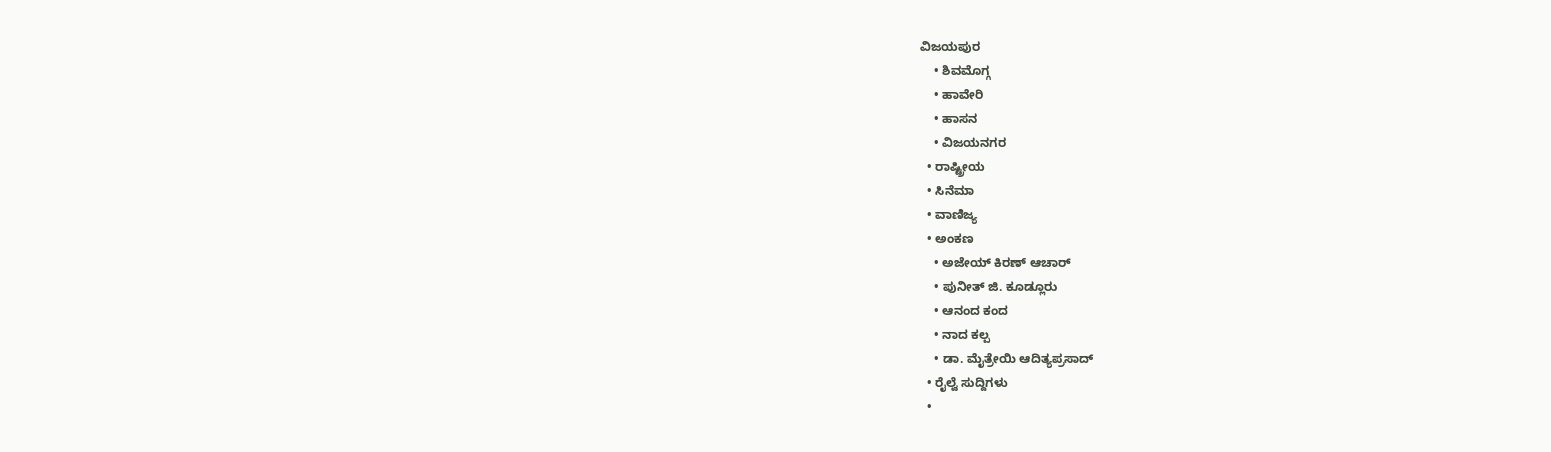ವಿಜಯಪುರ
    • ಶಿವಮೊಗ್ಗ
    • ಹಾವೇರಿ
    • ಹಾಸನ
    • ವಿಜಯನಗರ
  • ರಾಷ್ಟ್ರೀಯ
  • ಸಿನೆಮಾ
  • ವಾಣಿಜ್ಯ
  • ಅಂಕಣ
    • ಅಜೇಯ್ ಕಿರಣ್ ಆಚಾರ್
    • ಪುನೀತ್ ಜಿ. ಕೂಡ್ಲೂರು
    • ಆನಂದ ಕಂದ
    • ನಾದ ಕಲ್ಪ
    • ಡಾ. ಮೈತ್ರೇಯಿ ಆದಿತ್ಯಪ್ರಸಾದ್
  • ರೈಲ್ವೆ ಸುದ್ದಿಗಳು
  •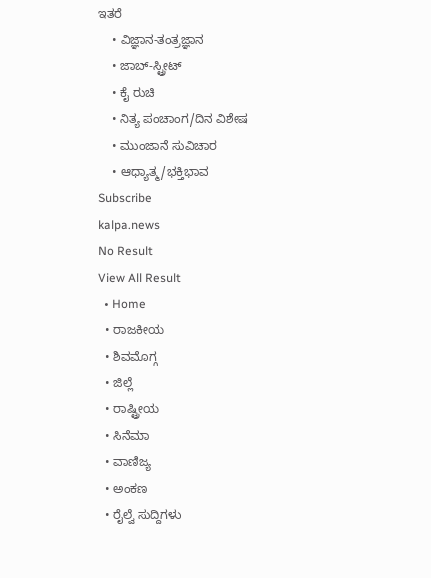ಇತರೆ
    • ವಿಜ್ಞಾನ-ತಂತ್ರಜ್ಞಾನ
    • ಜಾಬ್-ಸ್ಟ್ರೀಟ್
    • ಕೈ ರುಚಿ
    • ನಿತ್ಯ ಪಂಚಾಂಗ/ದಿನ ವಿಶೇಷ
    • ಮುಂಜಾನೆ ಸುವಿಚಾರ
    • ಆಧ್ಯಾತ್ಮ/ಭಕ್ತಿಭಾವ
Subscribe
kalpa.news
No Result
View All Result
  • Home
  • ರಾಜಕೀಯ
  • ಶಿವಮೊಗ್ಗ
  • ಜಿಲ್ಲೆ
  • ರಾಷ್ಟ್ರೀಯ
  • ಸಿನೆಮಾ
  • ವಾಣಿಜ್ಯ
  • ಅಂಕಣ
  • ರೈಲ್ವೆ ಸುದ್ದಿಗಳು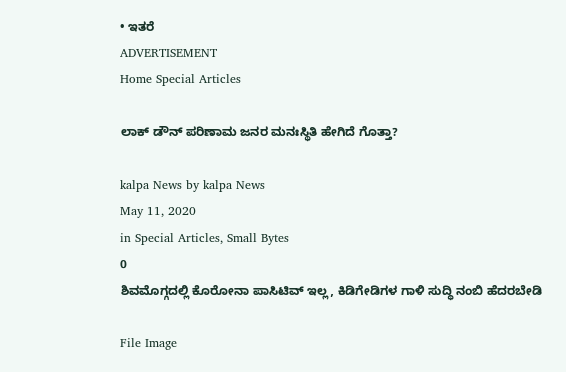• ಇತರೆ
ADVERTISEMENT
Home Special Articles

ಲಾಕ್ ಡೌನ್ ಪರಿಣಾಮ ಜನರ ಮನಃಸ್ಥಿತಿ ಹೇಗಿದೆ ಗೊತ್ತಾ?

kalpa News by kalpa News
May 11, 2020
in Special Articles, Small Bytes
0
ಶಿವಮೊಗ್ಗದಲ್ಲಿ ಕೊರೋನಾ ಪಾಸಿಟಿವ್ ಇಲ್ಲ, ಕಿಡಿಗೇಡಿಗಳ ಗಾಳಿ ಸುದ್ಧಿ ನಂಬಿ ಹೆದರಬೇಡಿ

File Image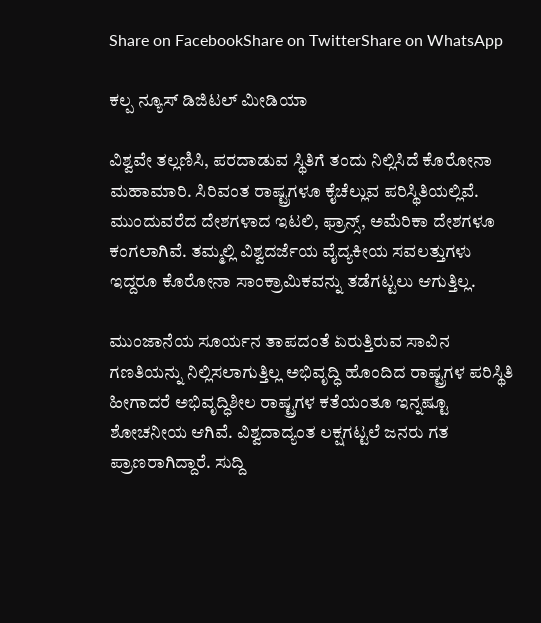Share on FacebookShare on TwitterShare on WhatsApp

ಕಲ್ಪ ನ್ಯೂಸ್ ಡಿಜಿಟಲ್ ಮೀಡಿಯಾ

ವಿಶ್ವವೇ ತಲ್ಲಣಿಸಿ, ಪರದಾಡುವ ಸ್ಥಿತಿಗೆ ತಂದು ನಿಲ್ಲಿಸಿದೆ ಕೊರೋನಾ ಮಹಾಮಾರಿ. ಸಿರಿವಂತ ರಾಷ್ಟ್ರಗಳೂ ಕೈಚೆಲ್ಲುವ ಪರಿಸ್ಥಿತಿಯಲ್ಲಿವೆ. ಮುಂದುವರೆದ ದೇಶಗಳಾದ ಇಟಲಿ, ಫ್ರಾನ್ಸ್‌, ಅಮೆರಿಕಾ ದೇಶಗಳೂ ಕಂಗಲಾಗಿವೆ. ತಮ್ಮಲ್ಲಿ ವಿಶ್ವದರ್ಜೆಯ ವೈದ್ಯಕೀಯ ಸವಲತ್ತುಗಳು ಇದ್ದರೂ ಕೊರೋನಾ ಸಾಂಕ್ರಾಮಿಕವನ್ನು ತಡೆಗಟ್ಟಲು ಆಗುತ್ತಿಲ್ಲ.

ಮುಂಜಾನೆಯ ಸೂರ್ಯನ ತಾಪದಂತೆ ಏರುತ್ತಿರುವ ಸಾವಿನ ಗಣತಿಯನ್ನು ನಿಲ್ಲಿಸಲಾಗುತ್ತಿಲ್ಲ ಅಭಿವೃದ್ಧಿ ಹೊಂದಿದ ರಾಷ್ಟ್ರಗಳ ಪರಿಸ್ಥಿತಿ ಹೀಗಾದರೆ ಅಭಿವೃದ್ಧಿಶೀಲ ರಾಷ್ಟ್ರಗಳ ಕತೆಯಂತೂ ಇನ್ನಷ್ಟೂ ಶೋಚನೀಯ ಆಗಿವೆ. ವಿಶ್ವದಾದ್ಯಂತ ಲಕ್ಷಗಟ್ಟಲೆ ಜನರು ಗತ ಪ್ರಾಣರಾಗಿದ್ದಾರೆ. ಸುದ್ದಿ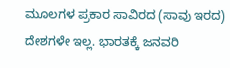ಮೂಲಗಳ ಪ್ರಕಾರ ಸಾವಿರದ (ಸಾವು ಇರದ) ದೇಶಗಳೇ ಇಲ್ಲ. ಭಾರತಕ್ಕೆ ಜನವರಿ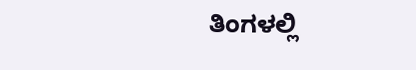ತಿಂಗಳಲ್ಲಿ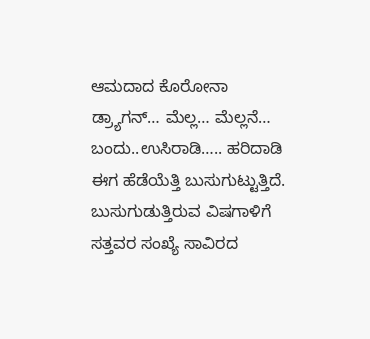ಆಮದಾದ ಕೊರೋನಾ ಡ್ರ್ಯಾಗನ್… ಮೆಲ್ಲ… ಮೆಲ್ಲನೆ… ಬಂದು..ಉಸಿರಾಡಿ….. ಹರಿದಾಡಿ ಈಗ ಹೆಡೆಯೆತ್ತಿ ಬುಸುಗುಟ್ಟುತ್ತಿದೆ. ಬುಸುಗುಡುತ್ತಿರುವ ವಿಷಗಾಳಿಗೆ ಸತ್ತವರ ಸಂಖ್ಯೆ ಸಾವಿರದ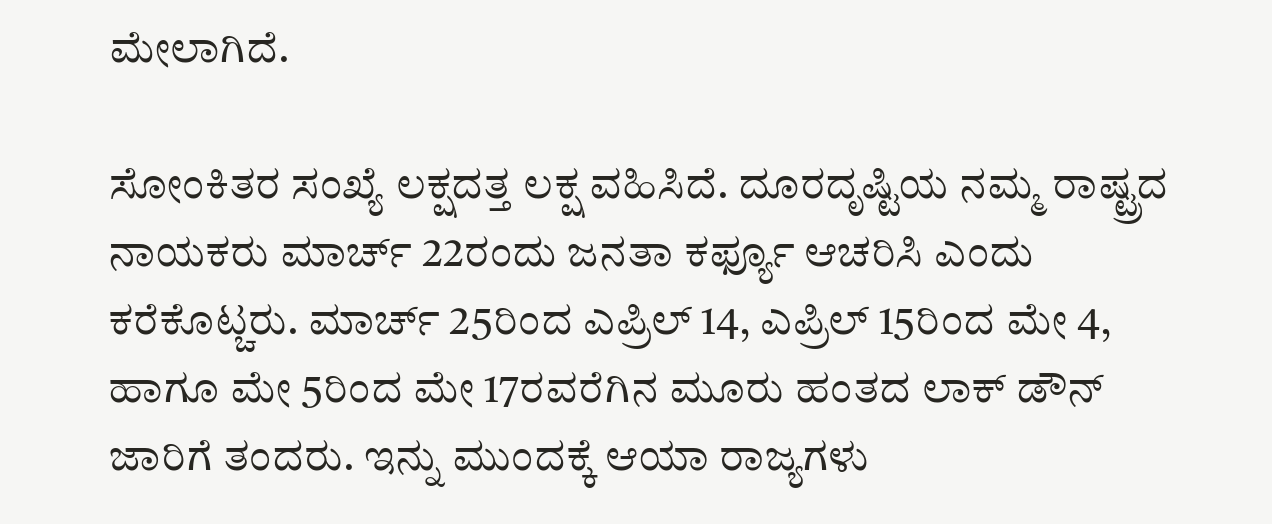ಮೇಲಾಗಿದೆ.

ಸೋಂಕಿತರ ಸಂಖ್ಯೆ ಲಕ್ಷದತ್ತ ಲಕ್ಷ ವಹಿಸಿದೆ. ದೂರದೃಷ್ಟಿಯ ನಮ್ಮ ರಾಷ್ಟ್ರದ ನಾಯಕರು ಮಾರ್ಚ್ 22ರಂದು ಜನತಾ ಕರ್ಫ್ಯೂ ಆಚರಿಸಿ ಎಂದು ಕರೆಕೊಟ್ಚರು. ಮಾರ್ಚ್ 25ರಿಂದ ಎಪ್ರಿಲ್ 14, ಎಪ್ರಿಲ್ 15ರಿಂದ ಮೇ 4, ಹಾಗೂ ಮೇ 5ರಿಂದ ಮೇ 17ರವರೆಗಿನ ಮೂರು ಹಂತದ ಲಾಕ್ ಡೌನ್ ಜಾರಿಗೆ ತಂದರು. ಇನ್ನು ಮುಂದಕ್ಕೆ ಆಯಾ ರಾಜ್ಯಗಳು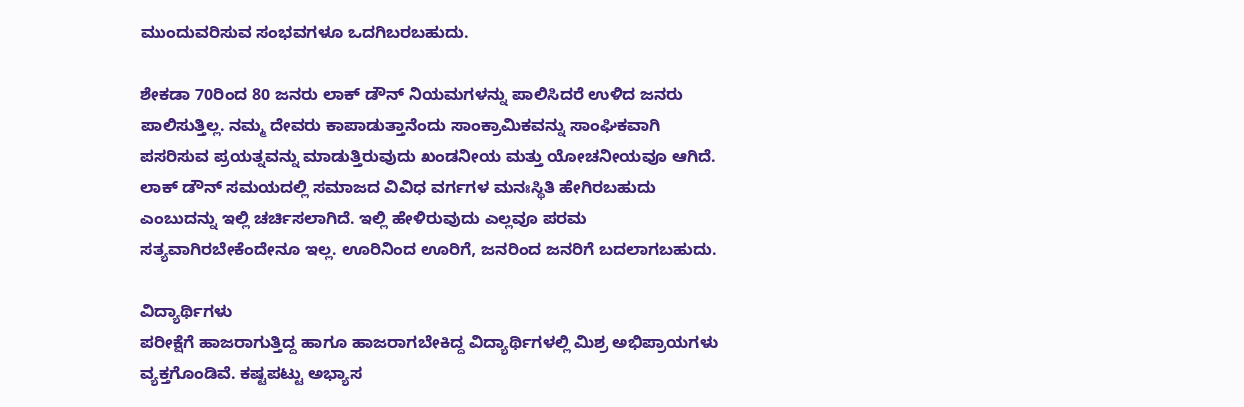ಮುಂದುವರಿಸುವ ಸಂಭವಗಳೂ ಒದಗಿಬರಬಹುದು.

ಶೇಕಡಾ 70ರಿಂದ 80 ಜನರು ಲಾಕ್ ಡೌನ್ ನಿಯಮಗಳನ್ನು ಪಾಲಿಸಿದರೆ ಉಳಿದ ಜನರು ಪಾಲಿಸುತ್ತಿಲ್ಲ. ನಮ್ಮ ದೇವರು ಕಾಪಾಡುತ್ತಾನೆಂದು ಸಾಂಕ್ರಾಮಿಕವನ್ನು ಸಾಂಘಿಕವಾಗಿ ಪಸರಿಸುವ ಪ್ರಯತ್ನವನ್ನು ಮಾಡುತ್ತಿರುವುದು ಖಂಡನೀಯ ಮತ್ತು ಯೋಚನೀಯವೂ ಆಗಿದೆ. ಲಾಕ್ ಡೌನ್ ಸಮಯದಲ್ಲಿ ಸಮಾಜದ ವಿವಿಧ ವರ್ಗಗಳ ಮನಃಸ್ಥಿತಿ ಹೇಗಿರಬಹುದು ಎಂಬುದನ್ನು ಇಲ್ಲಿ ಚರ್ಚಿಸಲಾಗಿದೆ. ಇಲ್ಲಿ ಹೇಳಿರುವುದು ಎಲ್ಲವೂ ಪರಮ ಸತ್ಯವಾಗಿರಬೇಕೆಂದೇನೂ ಇಲ್ಲ. ಊರಿನಿಂದ ಊರಿಗೆ, ಜನರಿಂದ ಜನರಿಗೆ ಬದಲಾಗಬಹುದು.

ವಿದ್ಯಾರ್ಥಿಗಳು
ಪರೀಕ್ಷೆಗೆ ಹಾಜರಾಗುತ್ತಿದ್ದ ಹಾಗೂ ಹಾಜರಾಗಬೇಕಿದ್ದ ವಿದ್ಯಾರ್ಥಿಗಳಲ್ಲಿ ಮಿಶ್ರ ಅಭಿಪ್ರಾಯಗಳು ವ್ಯಕ್ತಗೊಂಡಿವೆ. ಕಷ್ಟಪಟ್ಟು ಅಭ್ಯಾಸ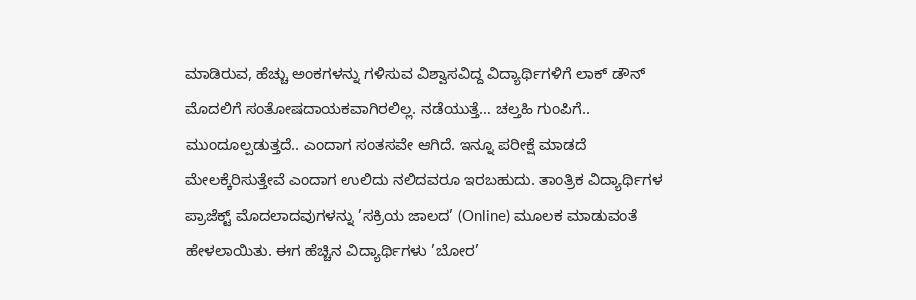ಮಾಡಿರುವ, ಹೆಚ್ಚು ಅಂಕಗಳನ್ನು ಗಳಿಸುವ ವಿಶ್ವಾಸವಿದ್ದ ವಿದ್ಯಾರ್ಥಿಗಳಿಗೆ ಲಾಕ್ ಡೌನ್ ಮೊದಲಿಗೆ ಸಂತೋಷದಾಯಕವಾಗಿರಲಿಲ್ಲ. ನಡೆಯುತ್ತೆ… ಚಲ್ತಹಿ ಗುಂಪಿಗೆ.. ಮುಂದೂಲ್ಪಡುತ್ತದೆ.. ಎಂದಾಗ ಸಂತಸವೇ ಆಗಿದೆ. ಇನ್ನೂ ಪರೀಕ್ಷೆ ಮಾಡದೆ ಮೇಲಕ್ಕೆರಿಸುತ್ತೇವೆ ಎಂದಾಗ ಉಲಿದು ನಲಿದವರೂ ಇರಬಹುದು. ತಾಂತ್ರಿಕ ವಿದ್ಯಾರ್ಥಿಗಳ ಪ್ರಾಜೆಕ್ಟ್‌ ಮೊದಲಾದವುಗಳನ್ನು ’ಸಕ್ರಿಯ ಜಾಲದ’ (Online) ಮೂಲಕ ಮಾಡುವಂತೆ ಹೇಳಲಾಯಿತು. ಈಗ ಹೆಚ್ಚಿನ ವಿದ್ಯಾರ್ಥಿಗಳು ’ಬೋರ’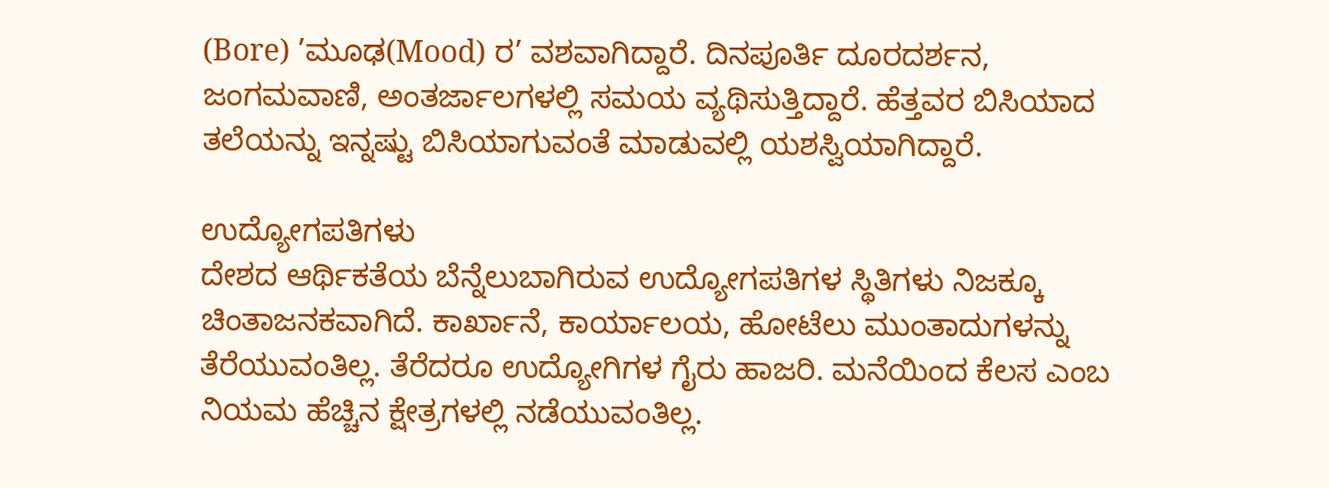(Bore) ’ಮೂಢ(Mood) ರ’ ವಶವಾಗಿದ್ದಾರೆ. ದಿನಪೂರ್ತಿ ದೂರದರ್ಶನ, ಜಂಗಮವಾಣಿ, ಅಂತರ್ಜಾಲಗಳಲ್ಲಿ ಸಮಯ ವ್ಯಥಿಸುತ್ತಿದ್ದಾರೆ. ಹೆತ್ತವರ ಬಿಸಿಯಾದ ತಲೆಯನ್ನು ಇನ್ನಷ್ಟು ಬಿಸಿಯಾಗುವಂತೆ ಮಾಡುವಲ್ಲಿ ಯಶಸ್ವಿಯಾಗಿದ್ದಾರೆ.

ಉದ್ಯೋಗಪತಿಗಳು
ದೇಶದ ಆರ್ಥಿಕತೆಯ ಬೆನ್ನೆಲುಬಾಗಿರುವ ಉದ್ಯೋಗಪತಿಗಳ ಸ್ಥಿತಿಗಳು ನಿಜಕ್ಕೂ ಚಿಂತಾಜನಕವಾಗಿದೆ. ಕಾರ್ಖಾನೆ, ಕಾರ್ಯಾಲಯ, ಹೋಟೆಲು ಮುಂತಾದುಗಳನ್ನು ತೆರೆಯುವಂತಿಲ್ಲ. ತೆರೆದರೂ ಉದ್ಯೋಗಿಗಳ ಗೈರು ಹಾಜರಿ. ಮನೆಯಿಂದ ಕೆಲಸ ಎಂಬ ನಿಯಮ ಹೆಚ್ಚಿನ ಕ್ಷೇತ್ರಗಳಲ್ಲಿ ನಡೆಯುವಂತಿಲ್ಲ.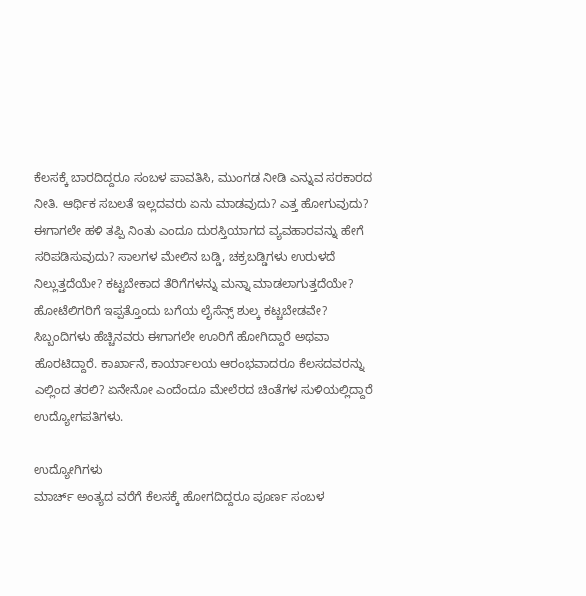ಕೆಲಸಕ್ಕೆ ಬಾರದಿದ್ದರೂ ಸಂಬಳ ಪಾವತಿಸಿ, ಮುಂಗಡ ನೀಡಿ ಎನ್ನುವ ಸರಕಾರದ ನೀತಿ. ಆರ್ಥಿಕ ಸಬಲತೆ ಇಲ್ಲದವರು ಏನು ಮಾಡವುದು? ಎತ್ತ ಹೋಗುವುದು? ಈಗಾಗಲೇ ಹಳಿ ತಪ್ಪಿ ನಿಂತು ಎಂದೂ ದುರಸ್ತಿಯಾಗದ ವ್ಯವಹಾರವನ್ನು ಹೇಗೆ ಸರಿಪಡಿಸುವುದು? ಸಾಲಗಳ ಮೇಲಿನ ಬಡ್ಡಿ, ಚಕ್ರಬಡ್ಡಿಗಳು ಉರುಳದೆ ನಿಲ್ಲುತ್ತದೆಯೇ? ಕಟ್ಟಬೇಕಾದ ತೆರಿಗೆಗಳನ್ನು ಮನ್ನಾ ಮಾಡಲಾಗುತ್ತದೆಯೇ? ಹೋಟೆಲಿಗರಿಗೆ ಇಪ್ಪತ್ತೊಂದು ಬಗೆಯ ಲೈಸೆನ್ಸ್‌ ಶುಲ್ಕ ಕಟ್ಚಬೇಡವೇ? ಸಿಬ್ಬಂದಿಗಳು ಹೆಚ್ಚಿನವರು ಈಗಾಗಲೇ ಊರಿಗೆ ಹೋಗಿದ್ದಾರೆ ಅಥವಾ ಹೊರಟಿದ್ದಾರೆ. ಕಾರ್ಖಾನೆ, ಕಾರ್ಯಾಲಯ ಆರಂಭವಾದರೂ ಕೆಲಸದವರನ್ನು ಎಲ್ಲಿಂದ ತರಲಿ? ಏನೇನೋ ಎಂದೆಂದೂ ಮೇಲೆರದ ಚಿಂತೆಗಳ ಸುಳಿಯಲ್ಲಿದ್ದಾರೆ ಉದ್ಯೋಗಪತಿಗಳು.

ಉದ್ಯೋಗಿಗಳು
ಮಾರ್ಚ್ ಅಂತ್ಯದ ವರೆಗೆ ಕೆಲಸಕ್ಕೆ ಹೋಗದಿದ್ದರೂ ಪೂರ್ಣ ಸಂಬಳ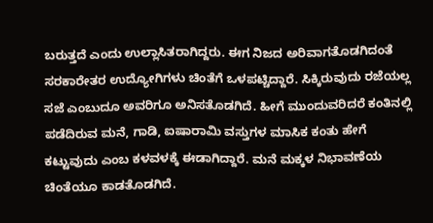ಬರುತ್ತದೆ ಎಂದು ಉಲ್ಲಾಸಿತರಾಗಿದ್ದರು. ಈಗ ನಿಜದ ಅರಿವಾಗತೊಡಗಿದಂತೆ ಸರಕಾರೇತರ ಉದ್ಯೋಗಿಗಳು ಚಿಂತೆಗೆ ಒಳಪಟ್ಚಿದ್ದಾರೆ. ಸಿಕ್ಕಿರುವುದು ರಜೆಯಲ್ಲ ಸಜೆ ಎಂಬುದೂ ಅವರಿಗೂ ಅನಿಸತೊಡಗಿದೆ. ಹೀಗೆ ಮುಂದುವರಿದರೆ ಕಂತಿನಲ್ಲಿ ಪಡೆದಿರುವ ಮನೆ, ಗಾಡಿ, ಐಷಾರಾಮಿ ವಸ್ತುಗಳ ಮಾಸಿಕ ಕಂತು ಹೇಗೆ ಕಟ್ಟುವುದು ಎಂಬ ಕಳವಳಕ್ಕೆ ಈಡಾಗಿದ್ದಾರೆ. ಮನೆ ಮಕ್ಕಳ ನಿಭಾವಣೆಯ ಚಿಂತೆಯೂ ಕಾಡತೊಡಗಿದೆ.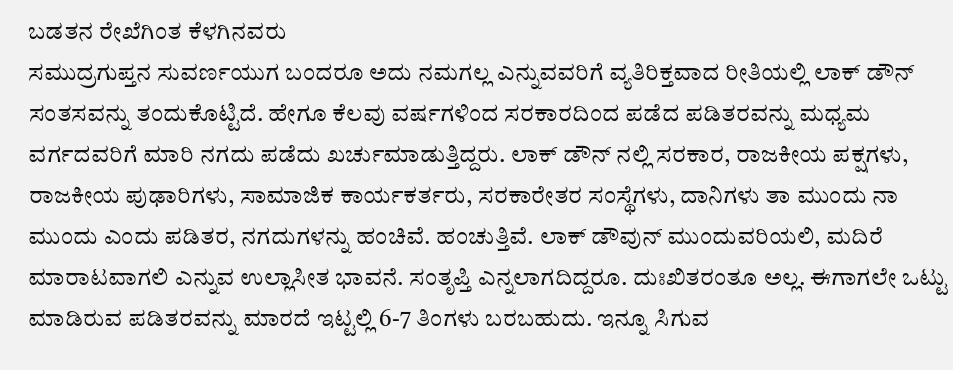ಬಡತನ ರೇಖೆಗಿಂತ ಕೆಳಗಿನವರು
ಸಮುದ್ರಗುಪ್ತನ ಸುವರ್ಣಯುಗ ಬಂದರೂ ಅದು ನಮಗಲ್ಲ ಎನ್ನುವವರಿಗೆ ವ್ಯತಿರಿಕ್ತವಾದ ರೀತಿಯಲ್ಲಿ ಲಾಕ್ ಡೌನ್ ಸಂತಸವನ್ನು ತಂದುಕೊಟ್ಟಿದೆ. ಹೇಗೂ ಕೆಲವು ವರ್ಷಗಳಿಂದ ಸರಕಾರದಿಂದ ಪಡೆದ ಪಡಿತರವನ್ನು ಮಧ್ಯಮ ವರ್ಗದವರಿಗೆ ಮಾರಿ ನಗದು ಪಡೆದು ಖರ್ಚುಮಾಡುತ್ತಿದ್ದರು. ಲಾಕ್ ಡೌನ್ ನಲ್ಲಿ ಸರಕಾರ, ರಾಜಕೀಯ ಪಕ್ಷಗಳು, ರಾಜಕೀಯ ಪುಢಾರಿಗಳು, ಸಾಮಾಜಿಕ ಕಾರ್ಯಕರ್ತರು, ಸರಕಾರೇತರ ಸಂಸ್ಥೆಗಳು, ದಾನಿಗಳು ತಾ ಮುಂದು ನಾ ಮುಂದು ಎಂದು ಪಡಿತರ, ನಗದುಗಳನ್ನು ಹಂಚಿವೆ. ಹಂಚುತ್ತಿವೆ. ಲಾಕ್ ಡೌವುನ್ ಮುಂದುವರಿಯಲಿ, ಮದಿರೆ ಮಾರಾಟವಾಗಲಿ ಎನ್ನುವ ಉಲ್ಲಾಸೀತ ಭಾವನೆ. ಸಂತೃಪ್ತಿ ಎನ್ನಲಾಗದಿದ್ದರೂ. ದುಃಖಿತರಂತೂ ಅಲ್ಲ. ಈಗಾಗಲೇ ಒಟ್ಟು ಮಾಡಿರುವ ಪಡಿತರವನ್ನು ಮಾರದೆ ಇಟ್ಟಲ್ಲಿ 6-7 ತಿಂಗಳು ಬರಬಹುದು. ಇನ್ನೂ ಸಿಗುವ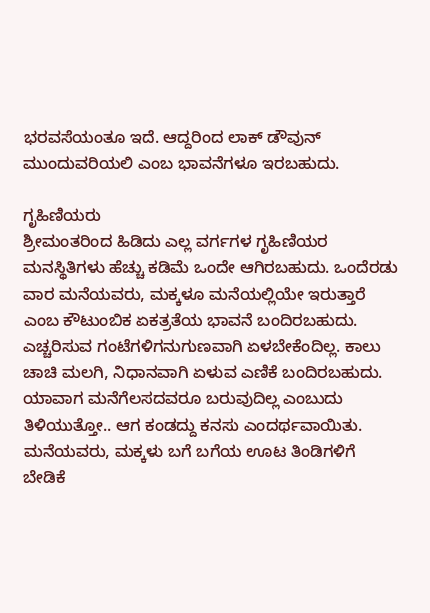ಭರವಸೆಯಂತೂ ಇದೆ. ಆದ್ದರಿಂದ ಲಾಕ್ ಡೌವುನ್ ಮುಂದುವರಿಯಲಿ ಎಂಬ ಭಾವನೆಗಳೂ ಇರಬಹುದು.

ಗೃಹಿಣಿಯರು
ಶ್ರೀಮಂತರಿಂದ ಹಿಡಿದು ಎಲ್ಲ ವರ್ಗಗಳ ಗೃಹಿಣಿಯರ ಮನಸ್ಥಿತಿಗಳು ಹೆಚ್ಚು ಕಡಿಮೆ ಒಂದೇ ಆಗಿರಬಹುದು. ಒಂದೆರಡು ವಾರ ಮನೆಯವರು, ಮಕ್ಕಳೂ ಮನೆಯಲ್ಲಿಯೇ ಇರುತ್ತಾರೆ ಎಂಬ ಕೌಟುಂಬಿಕ ಏಕತ್ರತೆಯ ಭಾವನೆ ಬಂದಿರಬಹುದು. ಎಚ್ಚರಿಸುವ ಗಂಟೆಗಳಿಗನುಗುಣವಾಗಿ ಏಳಬೇಕೆಂದಿಲ್ಲ. ಕಾಲು ಚಾಚಿ ಮಲಗಿ, ನಿಧಾನವಾಗಿ ಏಳುವ ಎಣಿಕೆ ಬಂದಿರಬಹುದು. ಯಾವಾಗ ಮನೆಗೆಲಸದವರೂ ಬರುವುದಿಲ್ಲ ಎಂಬುದು ತಿಳಿಯುತ್ತೋ.. ಆಗ ಕಂಡದ್ದು ಕನಸು ಎಂದರ್ಥವಾಯಿತು. ಮನೆಯವರು, ಮಕ್ಕಳು ಬಗೆ ಬಗೆಯ ಊಟ ತಿಂಡಿಗಳಿಗೆ ಬೇಡಿಕೆ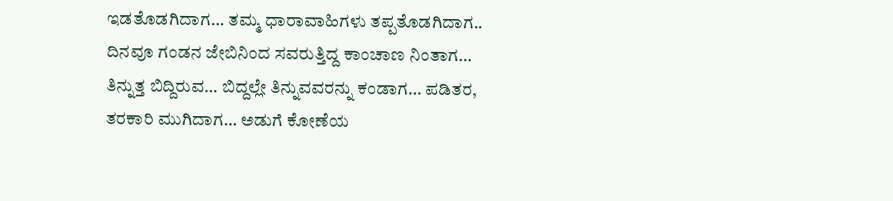ಇಡತೊಡಗಿದಾಗ… ತಮ್ಮ ಧಾರಾವಾಹಿಗಳು ತಪ್ಪತೊಡಗಿದಾಗ.. ದಿನವೂ ಗಂಡನ ಜೇಬಿನಿಂದ ಸವರುತ್ತಿದ್ದ ಕಾಂಚಾಣ ನಿಂತಾಗ… ತಿನ್ನುತ್ತ ಬಿದ್ದಿರುವ… ಬಿದ್ದಲ್ಲೇ ತಿನ್ನುವವರನ್ನು ಕಂಡಾಗ… ಪಡಿತರ, ತರಕಾರಿ ಮುಗಿದಾಗ… ಅಡುಗೆ ಕೋಣೆಯ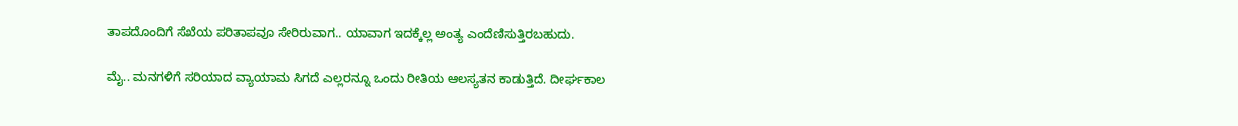ತಾಪದೊಂದಿಗೆ ಸೆಖೆಯ ಪರಿತಾಪವೂ ಸೇರಿರುವಾಗ.. ಯಾವಾಗ ಇದಕ್ಕೆಲ್ಲ ಅಂತ್ಯ ಎಂದೆಣಿಸುತ್ತಿರಬಹುದು.

ಮೈ.. ಮನಗಳಿಗೆ ಸರಿಯಾದ ವ್ಯಾಯಾಮ ಸಿಗದೆ ಎಲ್ಲರನ್ನೂ ಒಂದು ರೀತಿಯ ಆಲಸ್ಯತನ ಕಾಡುತ್ತಿದೆ. ದೀರ್ಘಕಾಲ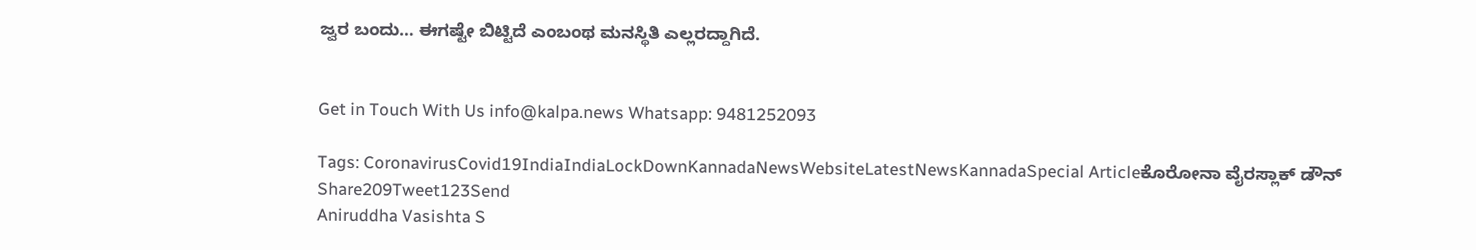ಜ್ವರ ಬಂದು… ಈಗಷ್ಟೇ ಬಿಟ್ಟಿದೆ ಎಂಬಂಥ ಮನಸ್ಥಿತಿ ಎಲ್ಲರದ್ದಾಗಿದೆ.


Get in Touch With Us info@kalpa.news Whatsapp: 9481252093

Tags: CoronavirusCovid19IndiaIndiaLockDownKannadaNewsWebsiteLatestNewsKannadaSpecial Articleಕೊರೋನಾ ವೈರಸ್ಲಾಕ್ ಡೌನ್
Share209Tweet123Send
Aniruddha Vasishta S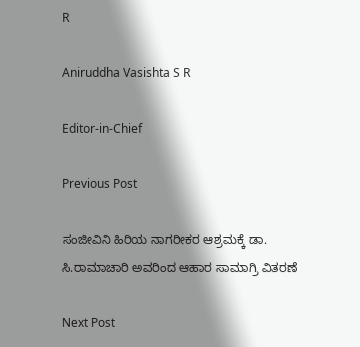R

Aniruddha Vasishta S R

Editor-in-Chief

Previous Post

ಸಂಜೀವಿನಿ ಹಿರಿಯ ನಾಗರೀಕರ ಆಶ್ರಮಕ್ಕೆ ಡಾ. ಸಿ.ರಾಮಾಚಾರಿ ಅವರಿಂದ ಆಹಾರ ಸಾಮಾಗ್ರಿ ವಿತರಣೆ

Next Post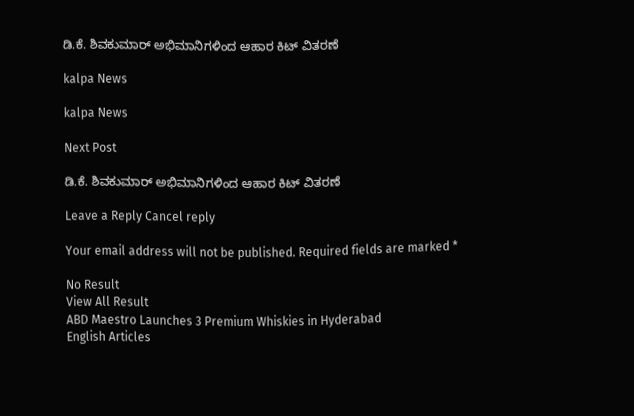ಡಿ.ಕೆ. ಶಿವಕುಮಾರ್ ಅಭಿಮಾನಿಗಳಿಂದ ಆಹಾರ ಕಿಟ್ ವಿತರಣೆ

kalpa News

kalpa News

Next Post

ಡಿ.ಕೆ. ಶಿವಕುಮಾರ್ ಅಭಿಮಾನಿಗಳಿಂದ ಆಹಾರ ಕಿಟ್ ವಿತರಣೆ

Leave a Reply Cancel reply

Your email address will not be published. Required fields are marked *

No Result
View All Result
ABD Maestro Launches 3 Premium Whiskies in Hyderabad
English Articles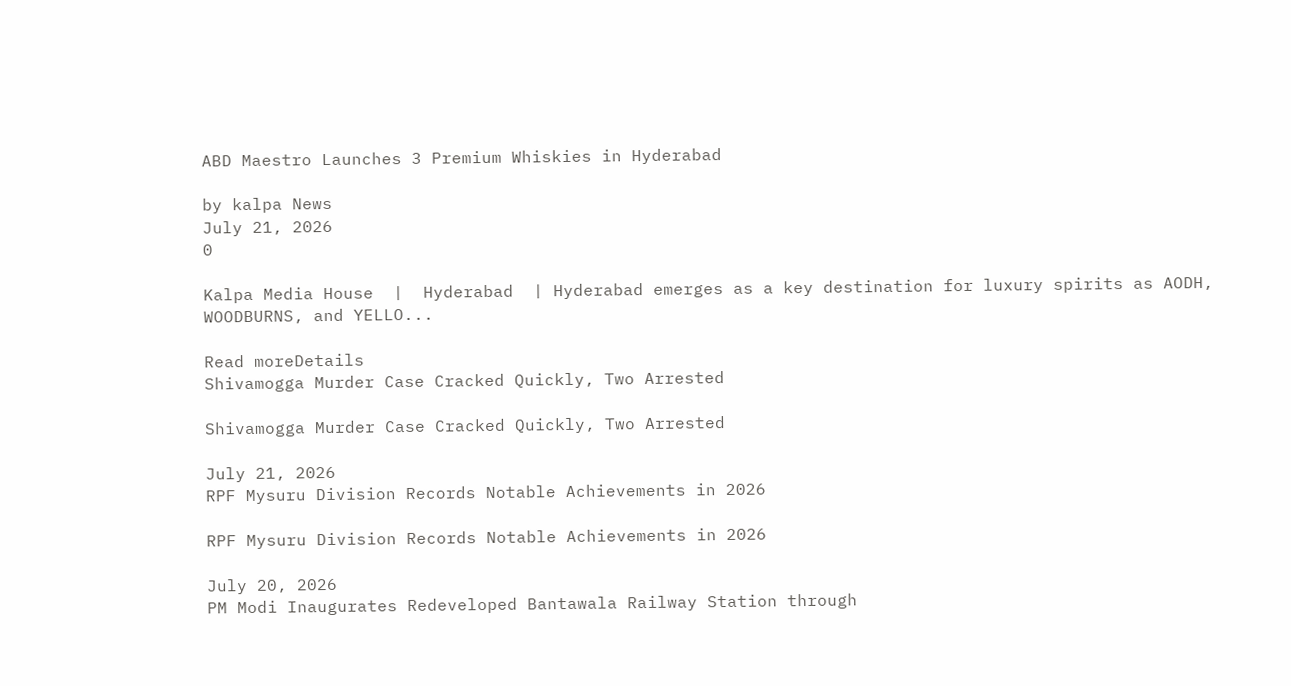ABD Maestro Launches 3 Premium Whiskies in Hyderabad

by kalpa News
July 21, 2026
0

Kalpa Media House  |  Hyderabad  | Hyderabad emerges as a key destination for luxury spirits as AODH, WOODBURNS, and YELLO...

Read moreDetails
Shivamogga Murder Case Cracked Quickly, Two Arrested

Shivamogga Murder Case Cracked Quickly, Two Arrested

July 21, 2026
RPF Mysuru Division Records Notable Achievements in 2026

RPF Mysuru Division Records Notable Achievements in 2026

July 20, 2026
PM Modi Inaugurates Redeveloped Bantawala Railway Station through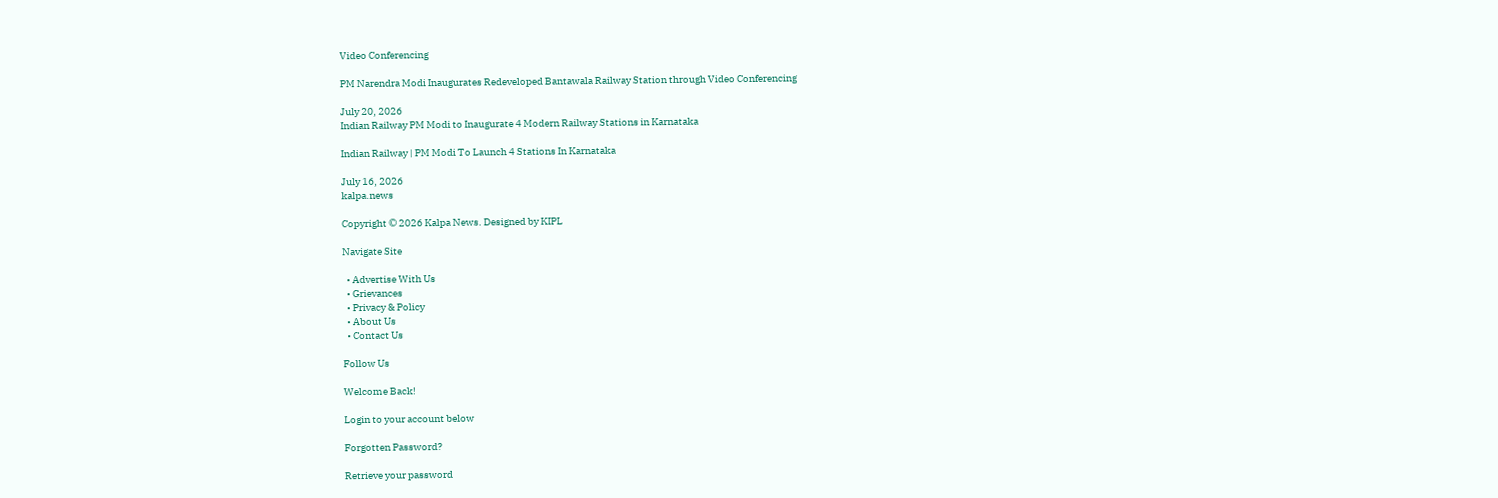Video Conferencing

PM Narendra Modi Inaugurates Redeveloped Bantawala Railway Station through Video Conferencing

July 20, 2026
Indian Railway PM Modi to Inaugurate 4 Modern Railway Stations in Karnataka

Indian Railway | PM Modi To Launch 4 Stations In Karnataka

July 16, 2026
kalpa.news

Copyright © 2026 Kalpa News. Designed by KIPL

Navigate Site

  • Advertise With Us
  • Grievances
  • Privacy & Policy
  • About Us
  • Contact Us

Follow Us

Welcome Back!

Login to your account below

Forgotten Password?

Retrieve your password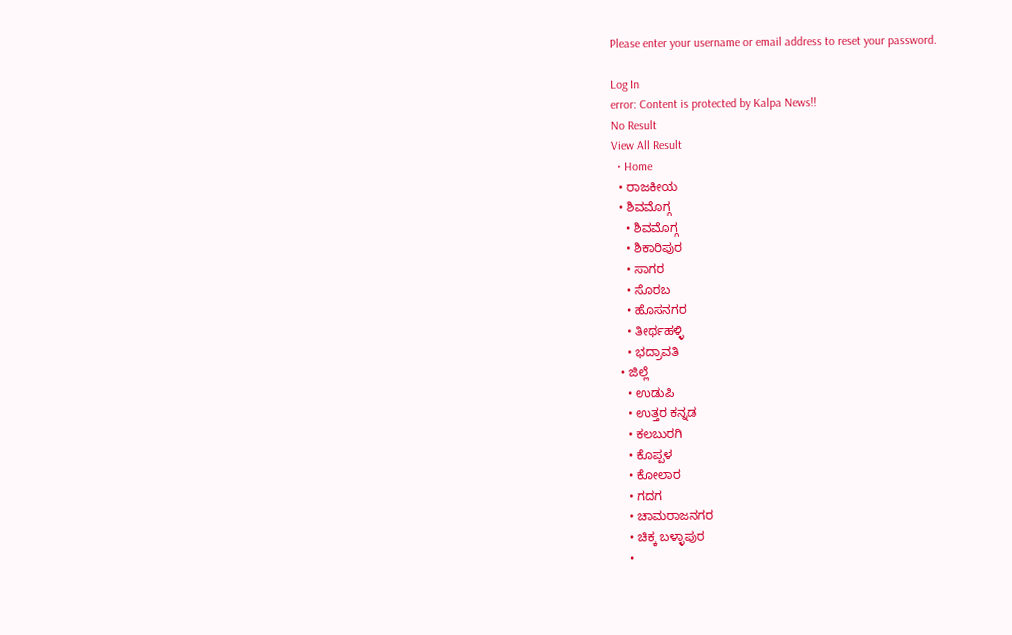Please enter your username or email address to reset your password.

Log In
error: Content is protected by Kalpa News!!
No Result
View All Result
  • Home
  • ರಾಜಕೀಯ
  • ಶಿವಮೊಗ್ಗ
    • ಶಿವಮೊಗ್ಗ
    • ಶಿಕಾರಿಪುರ
    • ಸಾಗರ
    • ಸೊರಬ
    • ಹೊಸನಗರ
    • ತೀರ್ಥಹಳ್ಳಿ
    • ಭದ್ರಾವತಿ
  • ಜಿಲ್ಲೆ
    • ಉಡುಪಿ
    • ಉತ್ತರ ಕನ್ನಡ
    • ಕಲಬುರಗಿ
    • ಕೊಪ್ಪಳ
    • ಕೋಲಾರ
    • ಗದಗ
    • ಚಾಮರಾಜನಗರ
    • ಚಿಕ್ಕ ಬಳ್ಳಾಪುರ
    •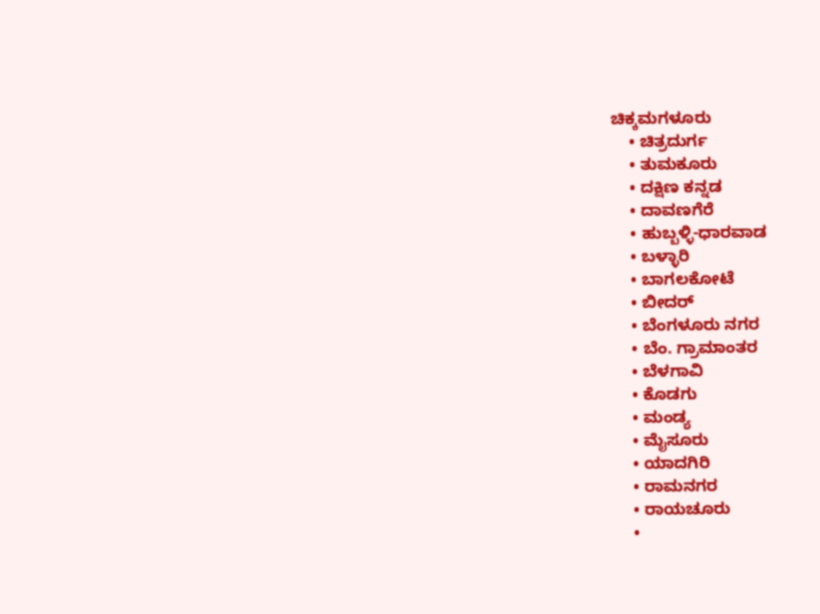ಚಿಕ್ಕಮಗಳೂರು
    • ಚಿತ್ರದುರ್ಗ
    • ತುಮಕೂರು
    • ದಕ್ಷಿಣ ಕನ್ನಡ
    • ದಾವಣಗೆರೆ
    • ಹುಬ್ಬಳ್ಳಿ-ಧಾರವಾಡ
    • ಬಳ್ಳಾರಿ
    • ಬಾಗಲಕೋಟೆ
    • ಬೀದರ್
    • ಬೆಂಗಳೂರು ನಗರ
    • ಬೆಂ. ಗ್ರಾಮಾಂತರ
    • ಬೆಳಗಾವಿ
    • ಕೊಡಗು
    • ಮಂಡ್ಯ
    • ಮೈಸೂರು
    • ಯಾದಗಿರಿ
    • ರಾಮನಗರ
    • ರಾಯಚೂರು
    •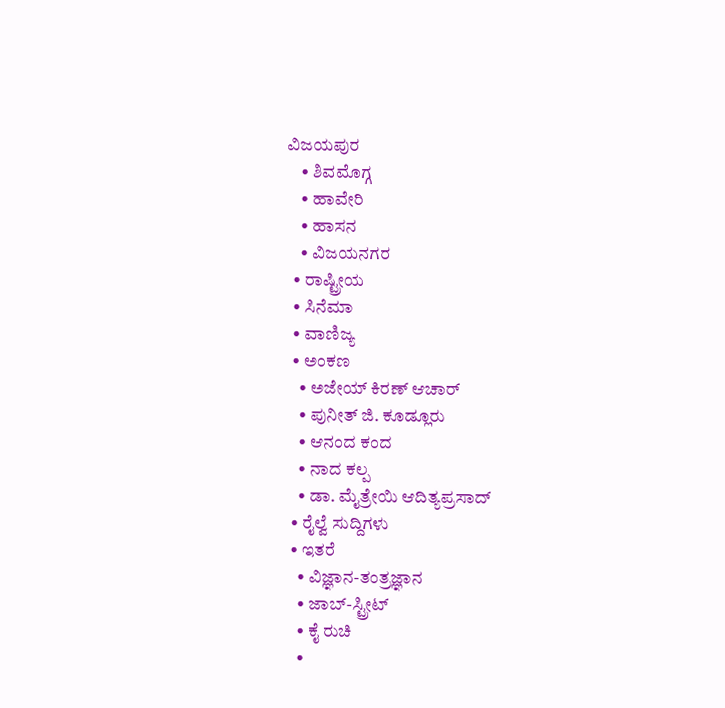ವಿಜಯಪುರ
    • ಶಿವಮೊಗ್ಗ
    • ಹಾವೇರಿ
    • ಹಾಸನ
    • ವಿಜಯನಗರ
  • ರಾಷ್ಟ್ರೀಯ
  • ಸಿನೆಮಾ
  • ವಾಣಿಜ್ಯ
  • ಅಂಕಣ
    • ಅಜೇಯ್ ಕಿರಣ್ ಆಚಾರ್
    • ಪುನೀತ್ ಜಿ. ಕೂಡ್ಲೂರು
    • ಆನಂದ ಕಂದ
    • ನಾದ ಕಲ್ಪ
    • ಡಾ. ಮೈತ್ರೇಯಿ ಆದಿತ್ಯಪ್ರಸಾದ್
  • ರೈಲ್ವೆ ಸುದ್ದಿಗಳು
  • ಇತರೆ
    • ವಿಜ್ಞಾನ-ತಂತ್ರಜ್ಞಾನ
    • ಜಾಬ್-ಸ್ಟ್ರೀಟ್
    • ಕೈ ರುಚಿ
    •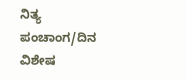ನಿತ್ಯ ಪಂಚಾಂಗ/ದಿನ ವಿಶೇಷ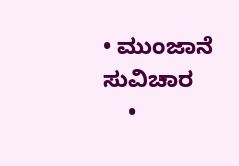• ಮುಂಜಾನೆ ಸುವಿಚಾರ
    •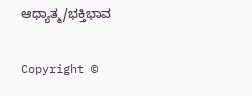ಆಧ್ಯಾತ್ಮ/ಭಕ್ತಿಭಾವ

Copyright ©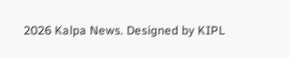2026 Kalpa News. Designed by KIPL